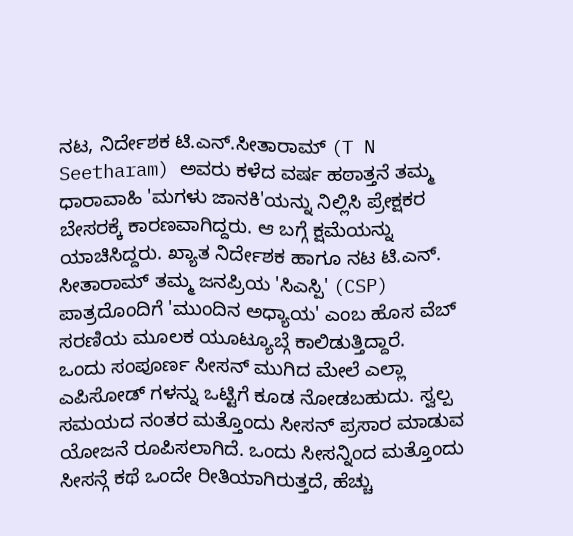ನಟ, ನಿರ್ದೇಶಕ ಟಿ.ಎನ್.ಸೀತಾರಾಮ್ (T N Seetharam) ಅವರು ಕಳೆದ ವರ್ಷ ಹಠಾತ್ತನೆ ತಮ್ಮ ಧಾರಾವಾಹಿ 'ಮಗಳು ಜಾನಕಿ'ಯನ್ನು ನಿಲ್ಲಿಸಿ ಪ್ರೇಕ್ಷಕರ ಬೇಸರಕ್ಕೆ ಕಾರಣವಾಗಿದ್ದರು. ಆ ಬಗ್ಗೆ ಕ್ಷಮೆಯನ್ನು ಯಾಚಿಸಿದ್ದರು. ಖ್ಯಾತ ನಿರ್ದೇಶಕ ಹಾಗೂ ನಟ ಟಿ.ಎನ್. ಸೀತಾರಾಮ್ ತಮ್ಮ ಜನಪ್ರಿಯ 'ಸಿಎಸ್ಪಿ' (CSP) ಪಾತ್ರದೊಂದಿಗೆ 'ಮುಂದಿನ ಅಧ್ಯಾಯ' ಎಂಬ ಹೊಸ ವೆಬ್ ಸರಣಿಯ ಮೂಲಕ ಯೂಟ್ಯೂಬ್ಗೆ ಕಾಲಿಡುತ್ತಿದ್ದಾರೆ.
ಒಂದು ಸಂಪೂರ್ಣ ಸೀಸನ್ ಮುಗಿದ ಮೇಲೆ ಎಲ್ಲಾ ಎಪಿಸೋಡ್ ಗಳನ್ನು ಒಟ್ಟಿಗೆ ಕೂಡ ನೋಡಬಹುದು. ಸ್ವಲ್ಪ ಸಮಯದ ನಂತರ ಮತ್ತೊಂದು ಸೀಸನ್ ಪ್ರಸಾರ ಮಾಡುವ ಯೋಜನೆ ರೂಪಿಸಲಾಗಿದೆ. ಒಂದು ಸೀಸನ್ನಿಂದ ಮತ್ತೊಂದು ಸೀಸನ್ಗೆ ಕಥೆ ಒಂದೇ ರೀತಿಯಾಗಿರುತ್ತದೆ, ಹೆಚ್ಚು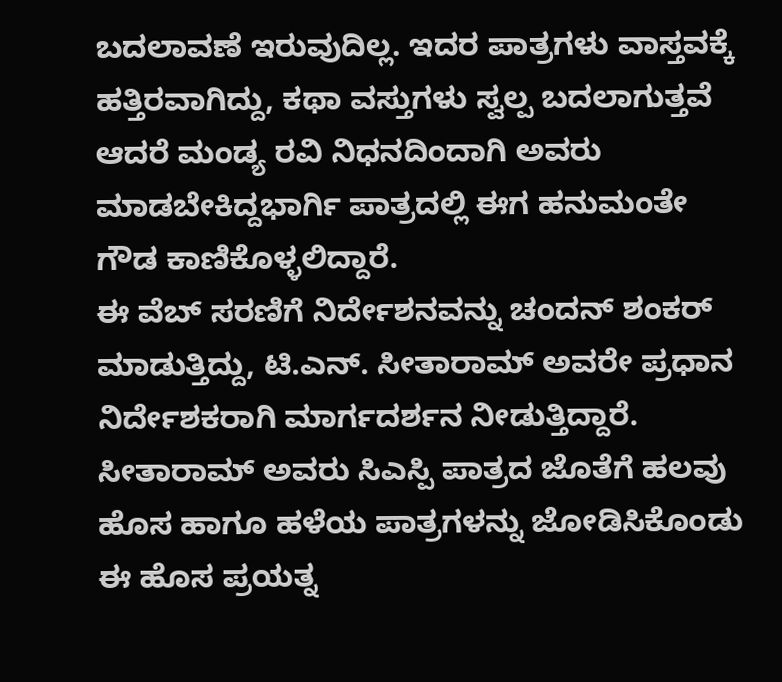ಬದಲಾವಣೆ ಇರುವುದಿಲ್ಲ. ಇದರ ಪಾತ್ರಗಳು ವಾಸ್ತವಕ್ಕೆ ಹತ್ತಿರವಾಗಿದ್ದು, ಕಥಾ ವಸ್ತುಗಳು ಸ್ವಲ್ಪ ಬದಲಾಗುತ್ತವೆ ಆದರೆ ಮಂಡ್ಯ ರವಿ ನಿಧನದಿಂದಾಗಿ ಅವರು ಮಾಡಬೇಕಿದ್ದಭಾರ್ಗಿ ಪಾತ್ರದಲ್ಲಿ ಈಗ ಹನುಮಂತೇ ಗೌಡ ಕಾಣಿಕೊಳ್ಳಲಿದ್ದಾರೆ.
ಈ ವೆಬ್ ಸರಣಿಗೆ ನಿರ್ದೇಶನವನ್ನು ಚಂದನ್ ಶಂಕರ್ ಮಾಡುತ್ತಿದ್ದು, ಟಿ.ಎನ್. ಸೀತಾರಾಮ್ ಅವರೇ ಪ್ರಧಾನ ನಿರ್ದೇಶಕರಾಗಿ ಮಾರ್ಗದರ್ಶನ ನೀಡುತ್ತಿದ್ದಾರೆ. ಸೀತಾರಾಮ್ ಅವರು ಸಿಎಸ್ಪಿ ಪಾತ್ರದ ಜೊತೆಗೆ ಹಲವು ಹೊಸ ಹಾಗೂ ಹಳೆಯ ಪಾತ್ರಗಳನ್ನು ಜೋಡಿಸಿಕೊಂಡು ಈ ಹೊಸ ಪ್ರಯತ್ನ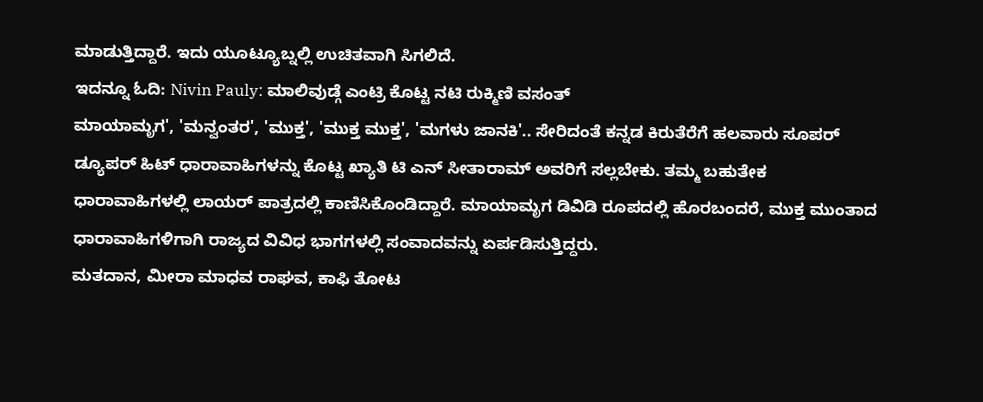ಮಾಡುತ್ತಿದ್ದಾರೆ. ಇದು ಯೂಟ್ಯೂಬ್ನಲ್ಲಿ ಉಚಿತವಾಗಿ ಸಿಗಲಿದೆ.
ಇದನ್ನೂ ಓದಿ: Nivin Pauly: ಮಾಲಿವುಡ್ಗೆ ಎಂಟ್ರಿ ಕೊಟ್ಟ ನಟಿ ರುಕ್ಮಿಣಿ ವಸಂತ್
ಮಾಯಾಮೃಗ', 'ಮನ್ವಂತರ', 'ಮುಕ್ತ', 'ಮುಕ್ತ ಮುಕ್ತ', 'ಮಗಳು ಜಾನಕಿ'.. ಸೇರಿದಂತೆ ಕನ್ನಡ ಕಿರುತೆರೆಗೆ ಹಲವಾರು ಸೂಪರ್ ಡ್ಯೂಪರ್ ಹಿಟ್ ಧಾರಾವಾಹಿಗಳನ್ನು ಕೊಟ್ಟ ಖ್ಯಾತಿ ಟಿ ಎನ್ ಸೀತಾರಾಮ್ ಅವರಿಗೆ ಸಲ್ಲಬೇಕು. ತಮ್ಮ ಬಹುತೇಕ ಧಾರಾವಾಹಿಗಳಲ್ಲಿ ಲಾಯರ್ ಪಾತ್ರದಲ್ಲಿ ಕಾಣಿಸಿಕೊಂಡಿದ್ದಾರೆ. ಮಾಯಾಮೃಗ ಡಿವಿಡಿ ರೂಪದಲ್ಲಿ ಹೊರಬಂದರೆ, ಮುಕ್ತ ಮುಂತಾದ ಧಾರಾವಾಹಿಗಳಿಗಾಗಿ ರಾಜ್ಯದ ವಿವಿಧ ಭಾಗಗಳಲ್ಲಿ ಸಂವಾದವನ್ನು ಏರ್ಪಡಿಸುತ್ತಿದ್ದರು.
ಮತದಾನ, ಮೀರಾ ಮಾಧವ ರಾಘವ, ಕಾಫಿ ತೋಟ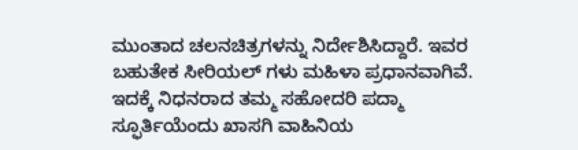ಮುಂತಾದ ಚಲನಚಿತ್ರಗಳನ್ನು ನಿರ್ದೇಶಿಸಿದ್ದಾರೆ. ಇವರ ಬಹುತೇಕ ಸೀರಿಯಲ್ ಗಳು ಮಹಿಳಾ ಪ್ರಧಾನವಾಗಿವೆ. ಇದಕ್ಕೆ ನಿಧನರಾದ ತಮ್ಮ ಸಹೋದರಿ ಪದ್ಮಾ ಸ್ಫೂರ್ತಿಯೆಂದು ಖಾಸಗಿ ವಾಹಿನಿಯ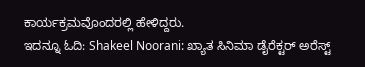ಕಾರ್ಯಕ್ರಮವೊಂದರಲ್ಲಿ ಹೇಳಿದ್ದರು.
ಇದನ್ನೂ ಓದಿ: Shakeel Noorani: ಖ್ಯಾತ ಸಿನಿಮಾ ಡೈರೆಕ್ಟರ್ ಅರೆಸ್ಟ್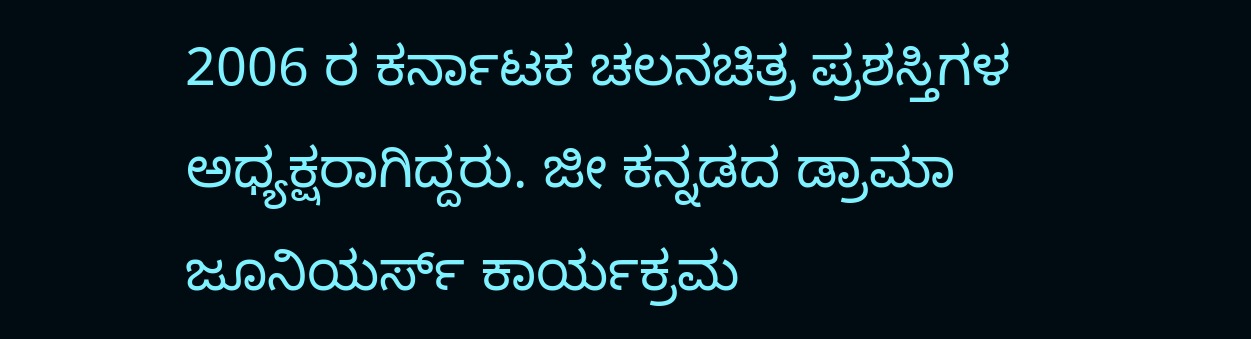2006 ರ ಕರ್ನಾಟಕ ಚಲನಚಿತ್ರ ಪ್ರಶಸ್ತಿಗಳ ಅಧ್ಯಕ್ಷರಾಗಿದ್ದರು. ಜೀ ಕನ್ನಡದ ಡ್ರಾಮಾ ಜೂನಿಯರ್ಸ್ ಕಾರ್ಯಕ್ರಮ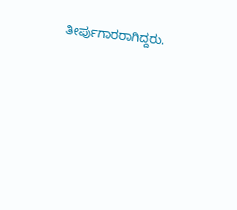ತೀರ್ಪುಗಾರರಾಗಿದ್ದರು.